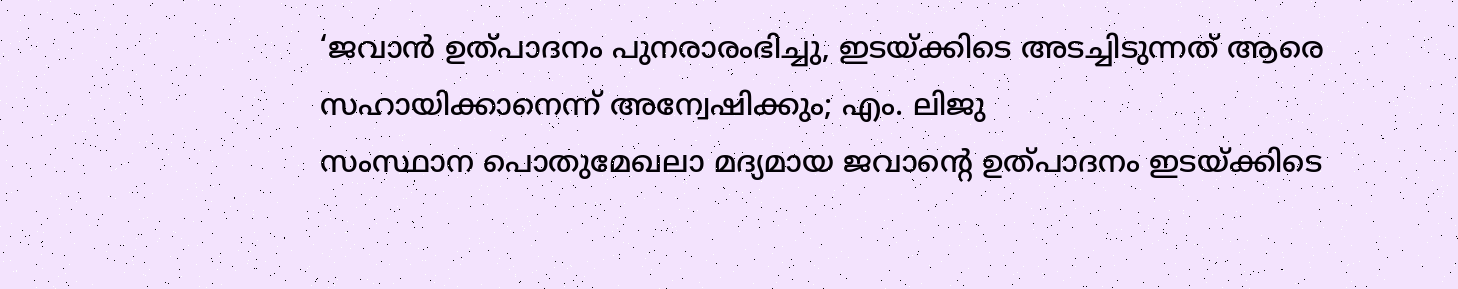‘ജവാൻ ഉത്പാദനം പുനരാരംഭിച്ചു, ഇടയ്ക്കിടെ അടച്ചിടുന്നത് ആരെ സഹായിക്കാനെന്ന് അന്വേഷിക്കും; എം. ലിജു
സംസ്ഥാന പൊതുമേഖലാ മദ്യമായ ജവാന്റെ ഉത്പാദനം ഇടയ്ക്കിടെ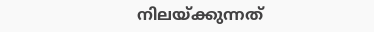നിലയ്ക്കുന്നത്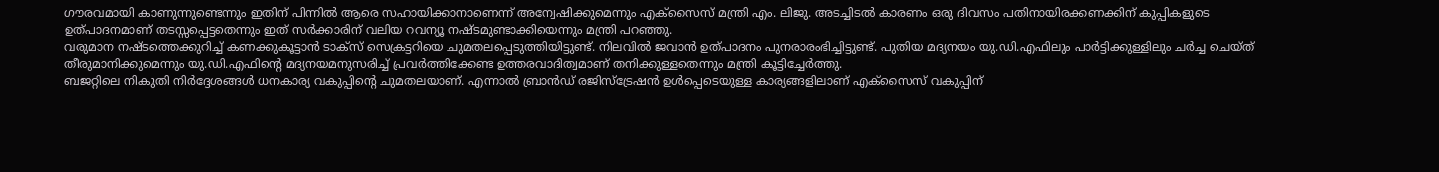ഗൗരവമായി കാണുന്നുണ്ടെന്നും ഇതിന് പിന്നിൽ ആരെ സഹായിക്കാനാണെന്ന് അന്വേഷിക്കുമെന്നും എക്സൈസ് മന്ത്രി എം. ലിജു. അടച്ചിടൽ കാരണം ഒരു ദിവസം പതിനായിരക്കണക്കിന് കുപ്പികളുടെ ഉത്പാദനമാണ് തടസ്സപ്പെട്ടതെന്നും ഇത് സർക്കാരിന് വലിയ റവന്യൂ നഷ്ടമുണ്ടാക്കിയെന്നും മന്ത്രി പറഞ്ഞു.
വരുമാന നഷ്ടത്തെക്കുറിച്ച് കണക്കുകൂട്ടാൻ ടാക്സ് സെക്രട്ടറിയെ ചുമതലപ്പെടുത്തിയിട്ടുണ്ട്. നിലവിൽ ജവാൻ ഉത്പാദനം പുനരാരംഭിച്ചിട്ടുണ്ട്. പുതിയ മദ്യനയം യു.ഡി.എഫിലും പാർട്ടിക്കുള്ളിലും ചർച്ച ചെയ്ത് തീരുമാനിക്കുമെന്നും യു.ഡി.എഫിന്റെ മദ്യനയമനുസരിച്ച് പ്രവർത്തിക്കേണ്ട ഉത്തരവാദിത്വമാണ് തനിക്കുള്ളതെന്നും മന്ത്രി കൂട്ടിച്ചേർത്തു.
ബജറ്റിലെ നികുതി നിർദ്ദേശങ്ങൾ ധനകാര്യ വകുപ്പിന്റെ ചുമതലയാണ്. എന്നാൽ ബ്രാൻഡ് രജിസ്ട്രേഷൻ ഉൾപ്പെടെയുള്ള കാര്യങ്ങളിലാണ് എക്സൈസ് വകുപ്പിന്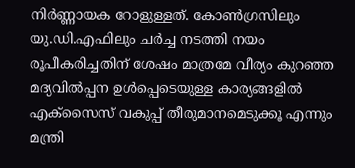നിർണ്ണായക റോളുള്ളത്. കോൺഗ്രസിലും യു.ഡി.എഫിലും ചർച്ച നടത്തി നയം രൂപീകരിച്ചതിന് ശേഷം മാത്രമേ വീര്യം കുറഞ്ഞ മദ്യവിൽപ്പന ഉൾപ്പെടെയുള്ള കാര്യങ്ങളിൽ എക്സൈസ് വകുപ്പ് തീരുമാനമെടുക്കൂ എന്നും മന്ത്രി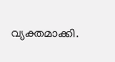വ്യക്തമാക്കി.